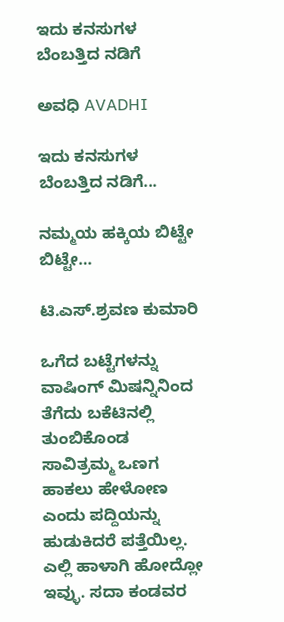ಇದು ಕನಸುಗಳ ಬೆಂಬತ್ತಿದ ನಡಿಗೆ‍

ಅವಧಿ AVADHI

ಇದು ಕನಸುಗಳ ಬೆಂಬತ್ತಿದ ನಡಿಗೆ...

ನಮ್ಮಯ ಹಕ್ಕಿಯ ಬಿಟ್ಟೇ ಬಿಟ್ಟೇ…

ಟಿ.ಎಸ್.ಶ್ರವಣ ಕುಮಾರಿ

ಒಗೆದ ಬಟ್ಟೆಗಳನ್ನು ವಾಷಿಂಗ್ ಮಿಷನ್ನಿನಿಂದ ತೆಗೆದು ಬಕೆಟಿನಲ್ಲಿ ತುಂಬಿಕೊಂಡ ಸಾವಿತ್ರಮ್ಮ ಒಣಗ ಹಾಕಲು ಹೇಳೋಣ ಎಂದು ಪದ್ದಿಯನ್ನು ಹುಡುಕಿದರೆ ಪತ್ತೆಯಿಲ್ಲ. ಎಲ್ಲಿ ಹಾಳಾಗಿ ಹೋದ್ಲೋ ಇವ್ಳು. ಸದಾ ಕಂಡವರ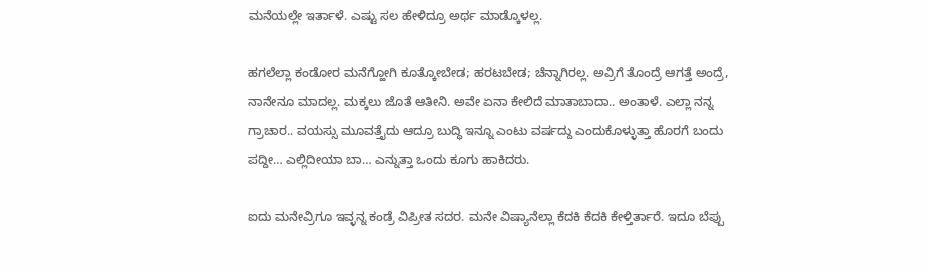ಮನೆಯಲ್ಲೇ ಇರ್ತಾಳೆ. ಎಷ್ಟು ಸಲ ಹೇಳಿದ್ರೂ ಅರ್ಥ ಮಾಡ್ಕೊಳಲ್ಲ.

ಹಗಲೆಲ್ಲಾ ಕಂಡೋರ ಮನೆಗ್ಹೋಗಿ ಕೂತ್ಕೋಬೇಡ; ಹರಟಬೇಡ; ಚೆನ್ನಾಗಿರಲ್ಲ. ಅವ್ರಿಗೆ ತೊಂದ್ರೆ ಆಗತ್ತೆ ಅಂದ್ರೆ, ನಾನೇನೂ ಮಾದಲ್ಲ. ಮಕ್ಕಲು ಜೊತೆ ಆತೀನಿ. ಅವೇ ಏನಾ ಕೇಲಿದೆ ಮಾತಾಬಾದಾ.. ಅಂತಾಳೆ. ಎಲ್ಲಾ ನನ್ನ ಗ್ರಾಚಾರ.. ವಯಸ್ಸು ಮೂವತ್ತೈದು ಆದ್ರೂ ಬುದ್ಧಿ ಇನ್ನೂ ಎಂಟು ವರ್ಷದ್ದು ಎಂದುಕೊಳ್ಳುತ್ತಾ ಹೊರಗೆ ಬಂದು ಪದ್ದೀ… ಎಲ್ಲಿದೀಯಾ ಬಾ… ಎನ್ನುತ್ತಾ ಒಂದು ಕೂಗು ಹಾಕಿದರು.

ಐದು ಮನೇವ್ರಿಗೂ ಇವ್ಳನ್ನ ಕಂಡ್ರೆ ವಿಪ್ರೀತ ಸದರ. ಮನೇ ವಿಷ್ಯಾನೆಲ್ಲಾ ಕೆದಕಿ ಕೆದಕಿ ಕೇಳ್ತಿರ್ತಾರೆ. ಇದೂ ಬೆಪ್ಪು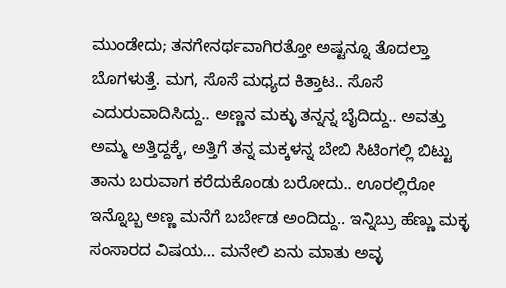ಮುಂಡೇದು; ತನಗೇನರ್ಥವಾಗಿರತ್ತೋ ಅಷ್ಟನ್ನೂ ತೊದಲ್ತಾ ಬೊಗಳುತ್ತೆ. ಮಗ, ಸೊಸೆ ಮಧ್ಯದ ಕಿತ್ತಾಟ.. ಸೊಸೆ ಎದುರುವಾದಿಸಿದ್ದು.. ಅಣ್ಣನ ಮಕ್ಳು ತನ್ನನ್ನ ಬೈದಿದ್ದು.. ಅವತ್ತು ಅಮ್ಮ ಅತ್ತಿದ್ದಕ್ಕೆ, ಅತ್ತಿಗೆ ತನ್ನ ಮಕ್ಕಳನ್ನ ಬೇಬಿ ಸಿಟಿಂಗಲ್ಲಿ ಬಿಟ್ಟು ತಾನು ಬರುವಾಗ ಕರೆದುಕೊಂಡು ಬರೋದು.. ಊರಲ್ಲಿರೋ ಇನ್ನೊಬ್ಬ ಅಣ್ಣ ಮನೆಗೆ ಬರ್ಬೇಡ ಅಂದಿದ್ದು.. ಇನ್ನಿಬ್ರು ಹೆಣ್ಣು ಮಕ್ಳ ಸಂಸಾರದ ವಿಷಯ… ಮನೇಲಿ ಏನು ಮಾತು ಅವ್ಳ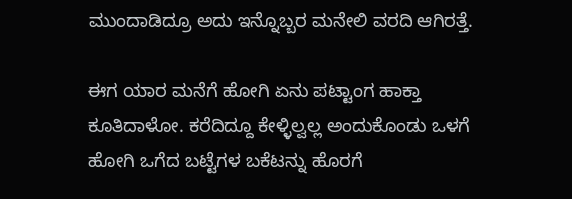ಮುಂದಾಡಿದ್ರೂ ಅದು ಇನ್ನೊಬ್ಬರ ಮನೇಲಿ ವರದಿ ಆಗಿರತ್ತೆ.

ಈಗ ಯಾರ ಮನೆಗೆ ಹೋಗಿ ಏನು ಪಟ್ಟಾಂಗ ಹಾಕ್ತಾ ಕೂತಿದಾಳೋ. ಕರೆದಿದ್ದೂ ಕೇಳ್ಳಿಲ್ವಲ್ಲ ಅಂದುಕೊಂಡು ಒಳಗೆ ಹೋಗಿ ಒಗೆದ ಬಟ್ಟೆಗಳ ಬಕೆಟನ್ನು ಹೊರಗೆ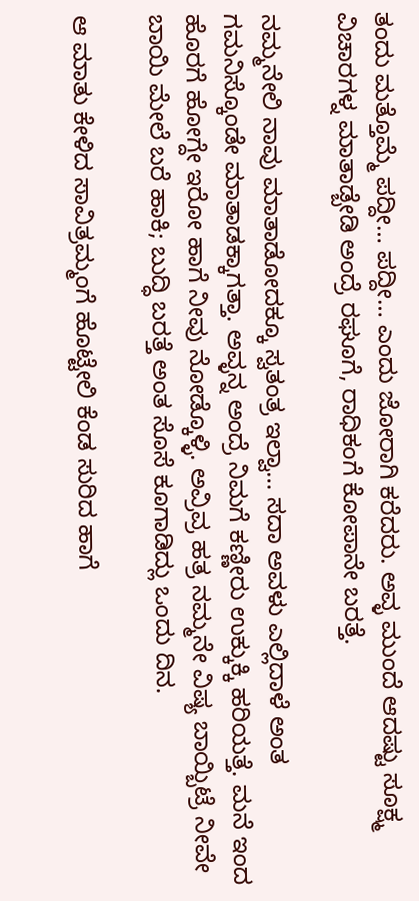ತಂದು ಮತ್ತೊಮ್ಮೆ ಪದ್ದೀ… ಪದ್ದೀ… ಎಂದು ಜೋರಾಗಿ ಕರೆದರು. ಅವ್ಳ ಮುಂದೆ ಆದಷ್ಟು ಸೂಕ್ಷ್ಮ ವಿಚಾರಗಳ್ನ ಮಾತಾಡ್ಬೇಡಿ ಅಂದ್ರೆ ರಘೂಗೆ, ರಾಧಿಕಂಗೆ ಕೋಪಾನೇ ಬರತ್ತೆ.

ನಮ್ಮನೇಲಿ ನಾವು ಮಾತಾಡೋದಕ್ಕೂ ಸ್ವತಂತ್ರ ಇಲ್ವಾ… ಸದಾ ಅವಳು ಎಲ್ಲಿದಾಳೆ ಅಂತ ಗಮನಿಸ್ಕೊಂಡೇ ಮಾತಾಡಕ್ಕಾಗತ್ತಾ. ಅವ್ಳನ್ನ ಅಂದ್ರೆ ನಿಮಗೆ ಕಣ್ಣೀರು ಉಕ್ಕುಕ್ಕಿ ಹರಿಯತ್ತೆ. ಮನೆ ಇಂದ ಹೊರಗೆ ಹೋಗ್ದೇ ಇರೋ ಹಾಗೆ ನೀವು ನೋಡ್ಕೊಳ್ಳಿ. ಅವ್ರಿವ್ರ ಹತ್ರ ನಮ್ಮನೇ ವಿಷ್ಯ ಬಾಯ್ಬಿಟ್ರೆ ನೀವೇ ಬಾಯಿ ಮೇಲೆ ಬರೆ ಹಾಕಿ; ಬುದ್ಧಿ ಬರತ್ತೆ ಅಂತ ಸೊಸೆ ಕೂಗಾಡಿದ್ಲು ಒಂದು ದಿನ.

ಆ ಮಾತು ಕೇಳಿದ ಸಾವಿತ್ರಮ್ಮಂಗೆ ಹೊಟ್ಟೇಲಿ ಕೆಂಡ ಸುರಿದ ಹಾಗೆ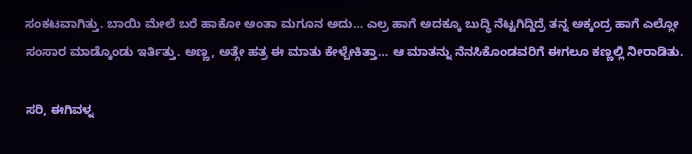ಸಂಕಟವಾಗಿತ್ತು. ಬಾಯಿ ಮೇಲೆ ಬರೆ ಹಾಕೋ ಅಂತಾ ಮಗೂನ ಅದು… ಎಲ್ರ ಹಾಗೆ ಅದಕ್ಕೂ ಬುದ್ಧಿ ನೆಟ್ಟಗಿದ್ದಿದ್ರೆ ತನ್ನ ಅಕ್ಕಂದ್ರ ಹಾಗೆ ಎಲ್ಲೋ ಸಂಸಾರ ಮಾಡ್ಕೊಂಡು ಇರ್ತಿತ್ತು. ಅಣ್ಣ, ಅತ್ಗೇ ಹತ್ರ ಈ ಮಾತು ಕೇಳ್ಬೇಕಿತ್ತಾ… ಆ ಮಾತನ್ನು ನೆನಸಿಕೊಂಡವರಿಗೆ ಈಗಲೂ ಕಣ್ಣಲ್ಲಿ ನೀರಾಡಿತು.

ಸರಿ, ಈಗಿವಳ್ನ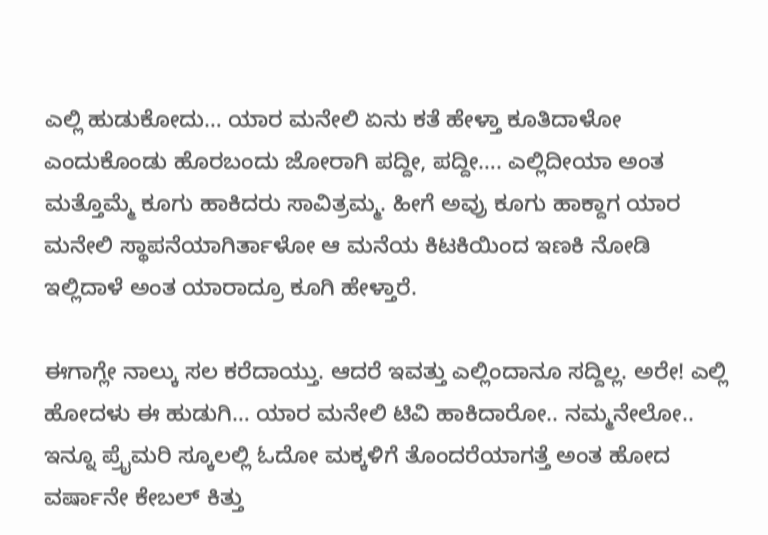ಎಲ್ಲಿ ಹುಡುಕೋದು… ಯಾರ ಮನೇಲಿ ಏನು ಕತೆ ಹೇಳ್ತಾ ಕೂತಿದಾಳೋ ಎಂದುಕೊಂಡು ಹೊರಬಂದು ಜೋರಾಗಿ ಪದ್ದೀ, ಪದ್ದೀ…. ಎಲ್ಲಿದೀಯಾ ಅಂತ ಮತ್ತೊಮ್ಮೆ ಕೂಗು ಹಾಕಿದರು ಸಾವಿತ್ರಮ್ಮ. ಹೀಗೆ ಅವ್ರು ಕೂಗು ಹಾಕ್ದಾಗ ಯಾರ ಮನೇಲಿ ಸ್ಥಾಪನೆಯಾಗಿರ್ತಾಳೋ ಆ ಮನೆಯ ಕಿಟಕಿಯಿಂದ ಇಣಕಿ ನೋಡಿ ಇಲ್ಲಿದಾಳೆ ಅಂತ ಯಾರಾದ್ರೂ ಕೂಗಿ ಹೇಳ್ತಾರೆ.

ಈಗಾಗ್ಲೇ ನಾಲ್ಕು ಸಲ ಕರೆದಾಯ್ತು. ಆದರೆ ಇವತ್ತು ಎಲ್ಲಿಂದಾನೂ ಸದ್ದಿಲ್ಲ. ಅರೇ! ಎಲ್ಲಿ ಹೋದಳು ಈ ಹುಡುಗಿ… ಯಾರ ಮನೇಲಿ ಟಿವಿ ಹಾಕಿದಾರೋ.. ನಮ್ಮನೇಲೋ.. ಇನ್ನೂ ಪ್ರೈಮರಿ ಸ್ಕೂಲಲ್ಲಿ ಓದೋ ಮಕ್ಕಳಿಗೆ ತೊಂದರೆಯಾಗತ್ತೆ ಅಂತ ಹೋದ ವರ್ಷಾನೇ ಕೇಬಲ್ ಕಿತ್ತು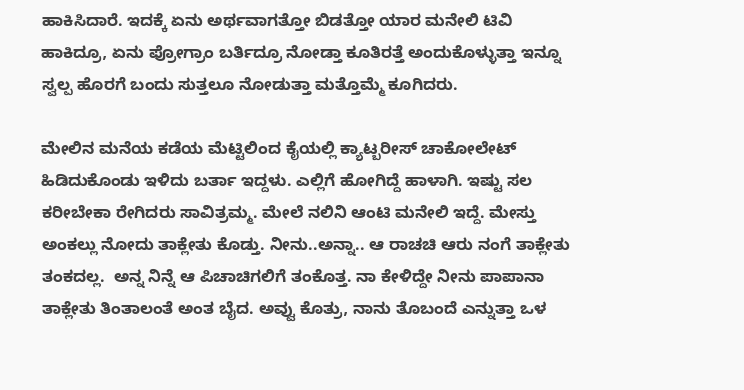ಹಾಕಿಸಿದಾರೆ. ಇದಕ್ಕೆ ಏನು ಅರ್ಥವಾಗತ್ತೋ ಬಿಡತ್ತೋ ಯಾರ ಮನೇಲಿ ಟಿವಿ ಹಾಕಿದ್ರೂ, ಏನು ಪ್ರೋಗ್ರಾಂ ಬರ್ತಿದ್ರೂ ನೋಡ್ತಾ ಕೂತಿರತ್ತೆ ಅಂದುಕೊಳ್ಳುತ್ತಾ ಇನ್ನೂ ಸ್ವಲ್ಪ ಹೊರಗೆ ಬಂದು ಸುತ್ತಲೂ ನೋಡುತ್ತಾ ಮತ್ತೊಮ್ಮೆ ಕೂಗಿದರು.

ಮೇಲಿನ ಮನೆಯ ಕಡೆಯ ಮೆಟ್ಟಿಲಿಂದ ಕೈಯಲ್ಲಿ ಕ್ಯಾಟ್ಬರೀಸ್ ಚಾಕೋಲೇಟ್ ಹಿಡಿದುಕೊಂಡು ಇಳಿದು ಬರ್ತಾ ಇದ್ದಳು. ಎಲ್ಲಿಗೆ ಹೋಗಿದ್ದೆ ಹಾಳಾಗಿ. ಇಷ್ಟು ಸಲ ಕರೀಬೇಕಾ ರೇಗಿದರು ಸಾವಿತ್ರಮ್ಮ. ಮೇಲೆ ನಲಿನಿ ಆಂಟಿ ಮನೇಲಿ ಇದ್ದೆ. ಮೇಸ್ತು ಅಂಕಲ್ಲು ನೋದು ತಾಕ್ಲೇತು ಕೊಡ್ತು. ನೀನು..ಅನ್ನಾ.. ಆ ರಾಚಚಿ ಆರು ನಂಗೆ ತಾಕ್ಲೇತು ತಂಕದಲ್ಲ.  ಅನ್ನ ನಿನ್ನೆ ಆ ಪಿಚಾಚಿಗಲಿಗೆ ತಂಕೊತ್ತ. ನಾ ಕೇಳಿದ್ದೇ ನೀನು ಪಾಪಾನಾ ತಾಕ್ಲೇತು ತಿಂತಾಲಂತೆ ಅಂತ ಬೈದ. ಅವ್ವು ಕೊತ್ರು, ನಾನು ತೊಬಂದೆ ಎನ್ನುತ್ತಾ ಒಳ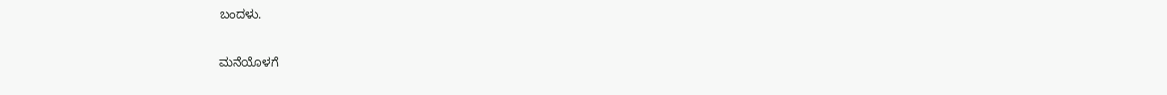ಬಂದಳು.

ಮನೆಯೊಳಗೆ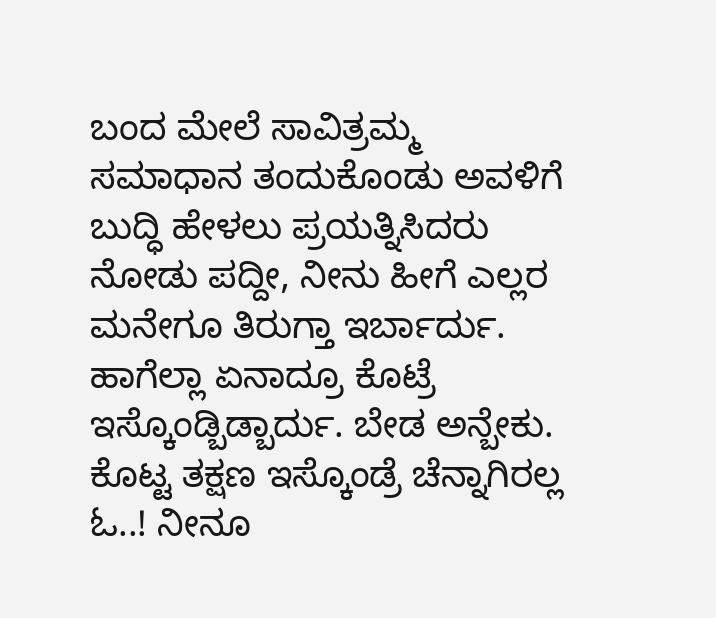ಬಂದ ಮೇಲೆ ಸಾವಿತ್ರಮ್ಮ ಸಮಾಧಾನ ತಂದುಕೊಂಡು ಅವಳಿಗೆ ಬುದ್ಧಿ ಹೇಳಲು ಪ್ರಯತ್ನಿಸಿದರು ನೋಡು ಪದ್ದೀ, ನೀನು ಹೀಗೆ ಎಲ್ಲರ ಮನೇಗೂ ತಿರುಗ್ತಾ ಇರ್ಬಾರ್ದು. ಹಾಗೆಲ್ಲಾ ಏನಾದ್ರೂ ಕೊಟ್ರೆ ಇಸ್ಕೊಂಡ್ಬಿಡ್ಬಾರ್ದು. ಬೇಡ ಅನ್ಬೇಕು. ಕೊಟ್ಟ ತಕ್ಷಣ ಇಸ್ಕೊಂಡ್ರೆ ಚೆನ್ನಾಗಿರಲ್ಲ ಓ..! ನೀನೂ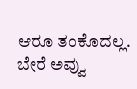ಆರೂ ತಂಕೊದಲ್ಲ. ಬೇರೆ ಅವ್ವು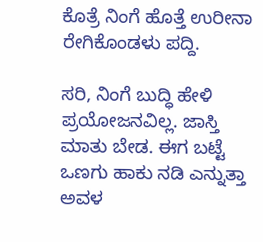ಕೊತ್ರೆ ನಿಂಗೆ ಹೊತ್ತೆ ಉರೀನಾ ರೇಗಿಕೊಂಡಳು ಪದ್ದಿ.

ಸರಿ, ನಿಂಗೆ ಬುದ್ಧಿ ಹೇಳಿ ಪ್ರಯೋಜನವಿಲ್ಲ. ಜಾಸ್ತಿ ಮಾತು ಬೇಡ. ಈಗ ಬಟ್ಟೆ ಒಣಗು ಹಾಕು ನಡಿ ಎನ್ನುತ್ತಾ ಅವಳ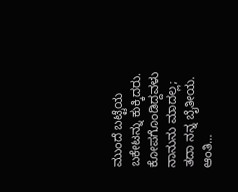ಮುಂದೆ ಬಟ್ಟೆಯ ಬಕೇಟನ್ನು ಕುಕ್ಕಿದರು. ಕೋಪಗೊಂಡಿದ್ದವಳು ನಾನುನು ಮಾದಲ್ಲ; ತದಾ ನನ್ನ ಬೈತೀಯ. ಆಂತಿ…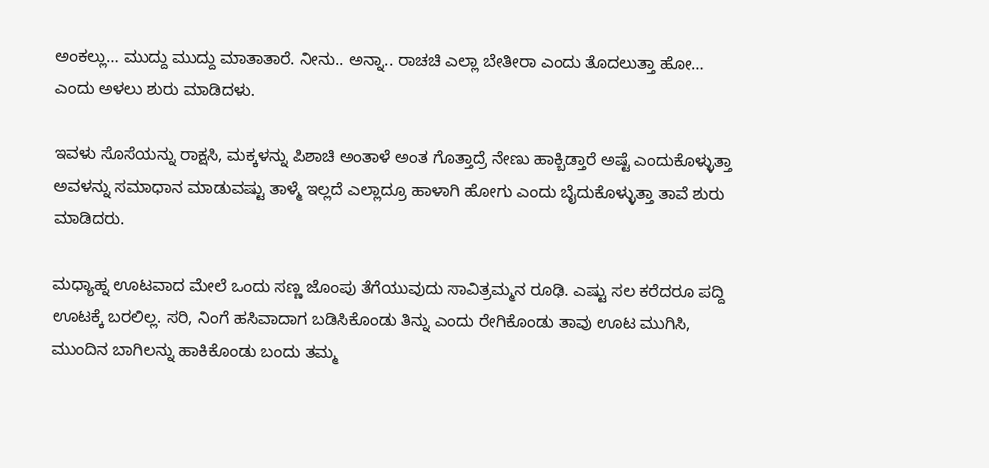ಅಂಕಲ್ಲು… ಮುದ್ದು ಮುದ್ದು ಮಾತಾತಾರೆ. ನೀನು.. ಅನ್ನಾ.. ರಾಚಚಿ ಎಲ್ಲಾ ಬೇತೀರಾ ಎಂದು ತೊದಲುತ್ತಾ ಹೋ… ಎಂದು ಅಳಲು ಶುರು ಮಾಡಿದಳು.

ಇವಳು ಸೊಸೆಯನ್ನು ರಾಕ್ಷಸಿ, ಮಕ್ಕಳನ್ನು ಪಿಶಾಚಿ ಅಂತಾಳೆ ಅಂತ ಗೊತ್ತಾದ್ರೆ ನೇಣು ಹಾಕ್ಬಿಡ್ತಾರೆ ಅಷ್ಟೆ ಎಂದುಕೊಳ್ಳುತ್ತಾ ಅವಳನ್ನು ಸಮಾಧಾನ ಮಾಡುವಷ್ಟು ತಾಳ್ಮೆ ಇಲ್ಲದೆ ಎಲ್ಲಾದ್ರೂ ಹಾಳಾಗಿ ಹೋಗು ಎಂದು ಬೈದುಕೊಳ್ಳುತ್ತಾ ತಾವೆ ಶುರು ಮಾಡಿದರು.

ಮಧ್ಯಾಹ್ನ ಊಟವಾದ ಮೇಲೆ ಒಂದು ಸಣ್ಣ ಜೊಂಪು ತೆಗೆಯುವುದು ಸಾವಿತ್ರಮ್ಮನ ರೂಢಿ. ಎಷ್ಟು ಸಲ ಕರೆದರೂ ಪದ್ದಿ ಊಟಕ್ಕೆ ಬರಲಿಲ್ಲ. ಸರಿ, ನಿಂಗೆ ಹಸಿವಾದಾಗ ಬಡಿಸಿಕೊಂಡು ತಿನ್ನು ಎಂದು ರೇಗಿಕೊಂಡು ತಾವು ಊಟ ಮುಗಿಸಿ, ಮುಂದಿನ ಬಾಗಿಲನ್ನು ಹಾಕಿಕೊಂಡು ಬಂದು ತಮ್ಮ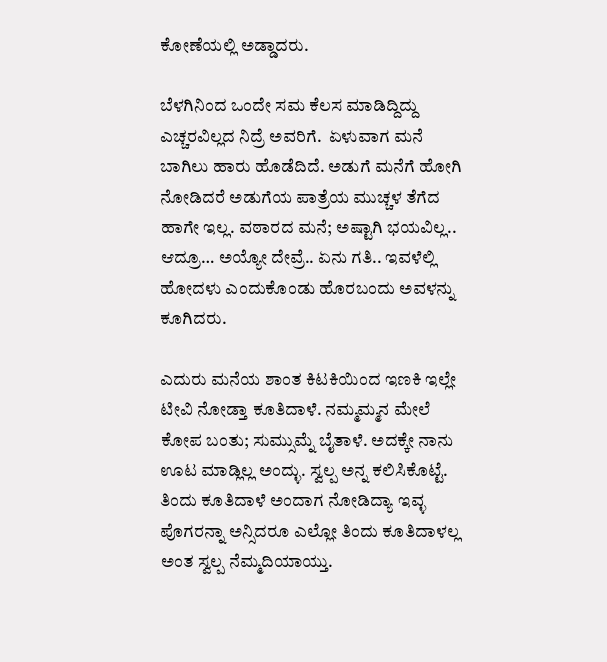ಕೋಣೆಯಲ್ಲಿ ಅಡ್ಡಾದರು.

ಬೆಳಗಿನಿಂದ ಒಂದೇ ಸಮ ಕೆಲಸ ಮಾಡಿದ್ದಿದ್ದು ಎಚ್ಚರವಿಲ್ಲದ ನಿದ್ರೆ ಅವರಿಗೆ.  ಏಳುವಾಗ ಮನೆ ಬಾಗಿಲು ಹಾರು ಹೊಡೆದಿದೆ. ಅಡುಗೆ ಮನೆಗೆ ಹೋಗಿ ನೋಡಿದರೆ ಅಡುಗೆಯ ಪಾತ್ರೆಯ ಮುಚ್ಚಳ ತೆಗೆದ ಹಾಗೇ ಇಲ್ಲ. ವಠಾರದ ಮನೆ; ಅಷ್ಟಾಗಿ ಭಯವಿಲ್ಲ.. ಆದ್ರೂ… ಅಯ್ಯೋ ದೇವ್ರೆ.. ಏನು ಗತಿ.. ಇವಳೆಲ್ಲಿ ಹೋದಳು ಎಂದುಕೊಂಡು ಹೊರಬಂದು ಅವಳನ್ನು ಕೂಗಿದರು.

ಎದುರು ಮನೆಯ ಶಾಂತ ಕಿಟಕಿಯಿಂದ ಇಣಕಿ ಇಲ್ಲೇ ಟೀವಿ ನೋಡ್ತಾ ಕೂತಿದಾಳೆ. ನಮ್ಮಮ್ಮನ ಮೇಲೆ ಕೋಪ ಬಂತು; ಸುಮ್ಸುಮ್ನೆ ಬೈತಾಳೆ. ಅದಕ್ಕೇ ನಾನು ಊಟ ಮಾಡ್ಲಿಲ್ಲ ಅಂದ್ಳು. ಸ್ವಲ್ಪ ಅನ್ನ ಕಲಿಸಿಕೊಟ್ಟೆ. ತಿಂದು ಕೂತಿದಾಳೆ ಅಂದಾಗ ನೋಡಿದ್ಯಾ ಇವ್ಳ ಪೊಗರನ್ನಾ ಅನ್ಸಿದರೂ ಎಲ್ಲೋ ತಿಂದು ಕೂತಿದಾಳಲ್ಲ ಅಂತ ಸ್ವಲ್ಪ ನೆಮ್ಮದಿಯಾಯ್ತು.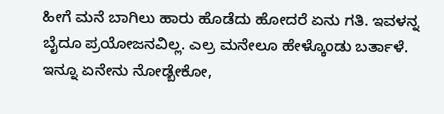ಹೀಗೆ ಮನೆ ಬಾಗಿಲು ಹಾರು ಹೊಡೆದು ಹೋದರೆ ಏನು ಗತಿ. ಇವಳನ್ನ ಬೈದೂ ಪ್ರಯೋಜನವಿಲ್ಲ. ಎಲ್ರ ಮನೇಲೂ ಹೇಳ್ಕೊಂಡು ಬರ್ತಾಳೆ. ಇನ್ನೂ ಏನೇನು ನೋಡ್ಬೇಕೋ,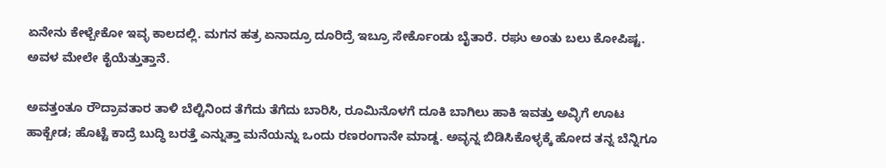ಏನೇನು ಕೇಳ್ಬೇಕೋ ಇವ್ಳ ಕಾಲದಲ್ಲಿ. ಮಗನ ಹತ್ರ ಏನಾದ್ರೂ ದೂರಿದ್ರೆ ಇಬ್ರೂ ಸೇರ್ಕೊಂಡು ಬೈತಾರೆ. ರಘು ಅಂತು ಬಲು ಕೋಪಿಷ್ಟ. ಅವಳ ಮೇಲೇ ಕೈಯೆತ್ತುತ್ತಾನೆ.

ಅವತ್ತಂತೂ ರೌದ್ರಾವತಾರ ತಾಳಿ ಬೆಲ್ಟಿನಿಂದ ತೆಗೆದು ತೆಗೆದು ಬಾರಿಸಿ, ರೂಮಿನೊಳಗೆ ದೂಕಿ ಬಾಗಿಲು ಹಾಕಿ ಇವತ್ತು ಅವ್ಳಿಗೆ ಊಟ ಹಾಕ್ಬೇಡ; ಹೊಟ್ಟೆ ಕಾದ್ರೆ ಬುದ್ಧಿ ಬರತ್ತೆ ಎನ್ನುತ್ತಾ ಮನೆಯನ್ನು ಒಂದು ರಣರಂಗಾನೇ ಮಾಡ್ದ. ಅವ್ಳನ್ನ ಬಿಡಿಸಿಕೊಳ್ಳಕ್ಕೆ ಹೋದ ತನ್ನ ಬೆನ್ನಿಗೂ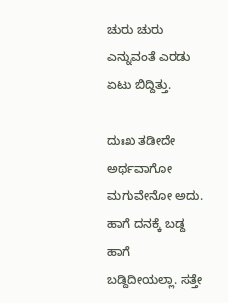ಚುರು ಚುರು ಎನ್ನುವಂತೆ ಎರಡು ಏಟು ಬಿದ್ದಿತ್ತು.

ದುಃಖ ತಡೀದೇ ಅರ್ಥವಾಗೋ ಮಗುವೇನೋ ಅದು. ಹಾಗೆ ದನಕ್ಕೆ ಬಡ್ದ ಹಾಗೆ ಬಡ್ದಿದೀಯಲ್ಲಾ. ಸತ್ತೇ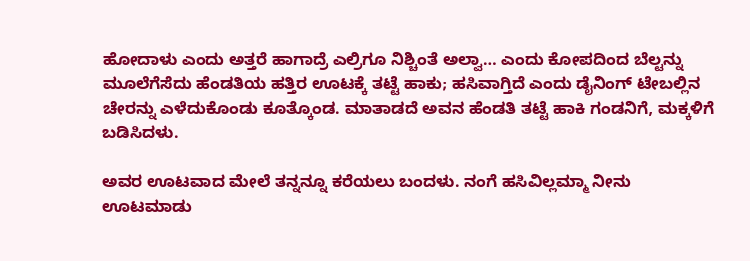ಹೋದಾಳು ಎಂದು ಅತ್ತರೆ ಹಾಗಾದ್ರೆ ಎಲ್ರಿಗೂ ನಿಶ್ಚಿಂತೆ ಅಲ್ವಾ… ಎಂದು ಕೋಪದಿಂದ ಬೆಲ್ಟನ್ನು ಮೂಲೆಗೆಸೆದು ಹೆಂಡತಿಯ ಹತ್ತಿರ ಊಟಕ್ಕೆ ತಟ್ಟೆ ಹಾಕು; ಹಸಿವಾಗ್ತಿದೆ ಎಂದು ಡೈನಿಂಗ್ ಟೇಬಲ್ಲಿನ ಚೇರನ್ನು ಎಳೆದುಕೊಂಡು ಕೂತ್ಕೊಂಡ. ಮಾತಾಡದೆ ಅವನ ಹೆಂಡತಿ ತಟ್ಟೆ ಹಾಕಿ ಗಂಡನಿಗೆ, ಮಕ್ಕಳಿಗೆ ಬಡಿಸಿದಳು.

ಅವರ ಊಟವಾದ ಮೇಲೆ ತನ್ನನ್ನೂ ಕರೆಯಲು ಬಂದಳು. ನಂಗೆ ಹಸಿವಿಲ್ಲಮ್ಮಾ ನೀನು ಊಟಮಾಡು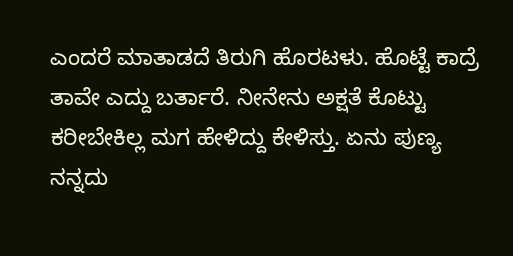ಎಂದರೆ ಮಾತಾಡದೆ ತಿರುಗಿ ಹೊರಟಳು. ಹೊಟ್ಟೆ ಕಾದ್ರೆ ತಾವೇ ಎದ್ದು ಬರ್ತಾರೆ. ನೀನೇನು ಅಕ್ಷತೆ ಕೊಟ್ಟು ಕರೀಬೇಕಿಲ್ಲ ಮಗ ಹೇಳಿದ್ದು ಕೇಳಿಸ್ತು. ಏನು ಪುಣ್ಯ ನನ್ನದು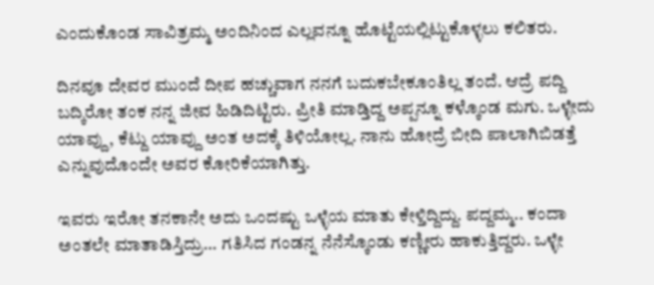ಎಂದುಕೊಂಡ ಸಾವಿತ್ರಮ್ಮ ಅಂದಿನಿಂದ ಎಲ್ಲವನ್ನೂ ಹೊಟ್ಟೆಯಲ್ಲಿಟ್ಟುಕೊಳ್ಳಲು ಕಲಿತರು.

ದಿನವೂ ದೇವರ ಮುಂದೆ ದೀಪ ಹಚ್ಚುವಾಗ ನನಗೆ ಬದುಕಬೇಕೂಂತಿಲ್ಲ ತಂದೆ. ಆದ್ರೆ ಪದ್ದಿ ಬದ್ಕಿರೋ ತಂಕ ನನ್ನ ಜೀವ ಹಿಡಿದಿಟ್ಟಿರು. ಪ್ರೀತಿ ಮಾಡ್ತಿದ್ದ ಅಪ್ಪನ್ನೂ ಕಳ್ಕೊಂಡ ಮಗು. ಒಳ್ಳೇದು ಯಾವ್ದು, ಕೆಟ್ದು ಯಾವ್ದು ಅಂತ ಅದಕ್ಕೆ ತಿಳಿಯೋಲ್ಲ. ನಾನು ಹೋದ್ರೆ ಬೀದಿ ಪಾಲಾಗಿಬಿಡತ್ತೆ ಎನ್ನುವುದೊಂದೇ ಅವರ ಕೋರಿಕೆಯಾಗಿತ್ತು.

ಇವರು ಇರೋ ತನಕಾನೇ ಅದು ಒಂದಷ್ಟು ಒಳ್ಳೆಯ ಮಾತು ಕೇಳ್ತಿದ್ದಿದ್ದು. ಪದ್ದಮ್ಮ.. ಕಂದಾ ಅಂತಲೇ ಮಾತಾಡಿಸ್ತಿದ್ರು… ಗತಿಸಿದ ಗಂಡನ್ನ ನೆನೆಸ್ಕೊಂಡು ಕಣ್ಣೀರು ಹಾಕುತ್ತಿದ್ದರು. ಒಳ್ಳೇ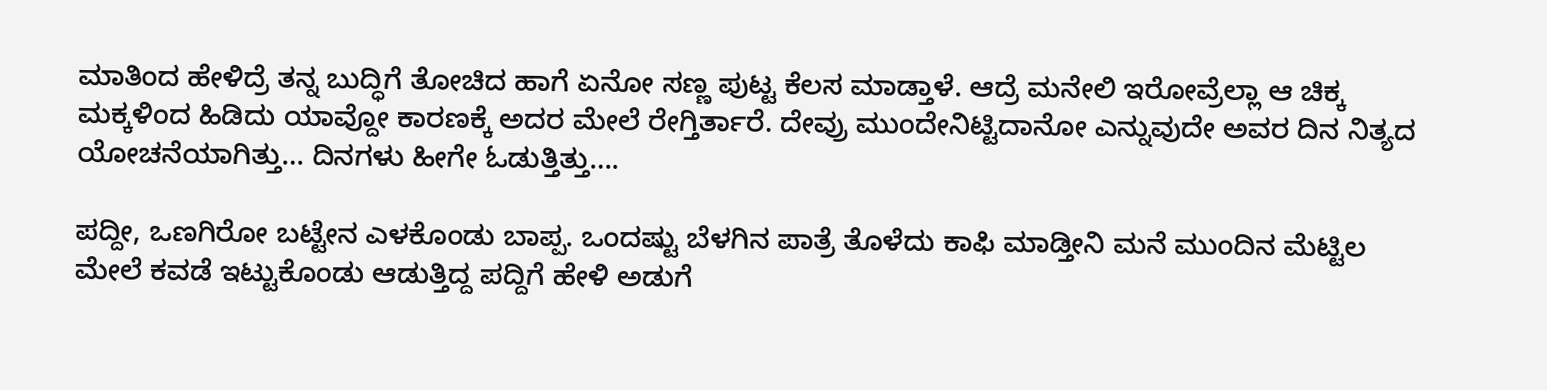ಮಾತಿಂದ ಹೇಳಿದ್ರೆ ತನ್ನ ಬುದ್ಧಿಗೆ ತೋಚಿದ ಹಾಗೆ ಏನೋ ಸಣ್ಣ ಪುಟ್ಟ ಕೆಲಸ ಮಾಡ್ತಾಳೆ. ಆದ್ರೆ ಮನೇಲಿ ಇರೋವ್ರೆಲ್ಲಾ ಆ ಚಿಕ್ಕ ಮಕ್ಕಳಿಂದ ಹಿಡಿದು ಯಾವ್ದೋ ಕಾರಣಕ್ಕೆ ಅದರ ಮೇಲೆ ರೇಗ್ತಿರ್ತಾರೆ. ದೇವ್ರು ಮುಂದೇನಿಟ್ಟಿದಾನೋ ಎನ್ನುವುದೇ ಅವರ ದಿನ ನಿತ್ಯದ ಯೋಚನೆಯಾಗಿತ್ತು… ದಿನಗಳು ಹೀಗೇ ಓಡುತ್ತಿತ್ತು….

ಪದ್ದೀ, ಒಣಗಿರೋ ಬಟ್ಟೇನ ಎಳಕೊಂಡು ಬಾಪ್ಪ. ಒಂದಷ್ಟು ಬೆಳಗಿನ ಪಾತ್ರೆ ತೊಳೆದು ಕಾಫಿ ಮಾಡ್ತೀನಿ ಮನೆ ಮುಂದಿನ ಮೆಟ್ಟಿಲ ಮೇಲೆ ಕವಡೆ ಇಟ್ಟುಕೊಂಡು ಆಡುತ್ತಿದ್ದ ಪದ್ದಿಗೆ ಹೇಳಿ ಅಡುಗೆ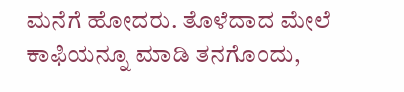ಮನೆಗೆ ಹೋದರು. ತೊಳೆದಾದ ಮೇಲೆ ಕಾಫಿಯನ್ನೂ ಮಾಡಿ ತನಗೊಂದು,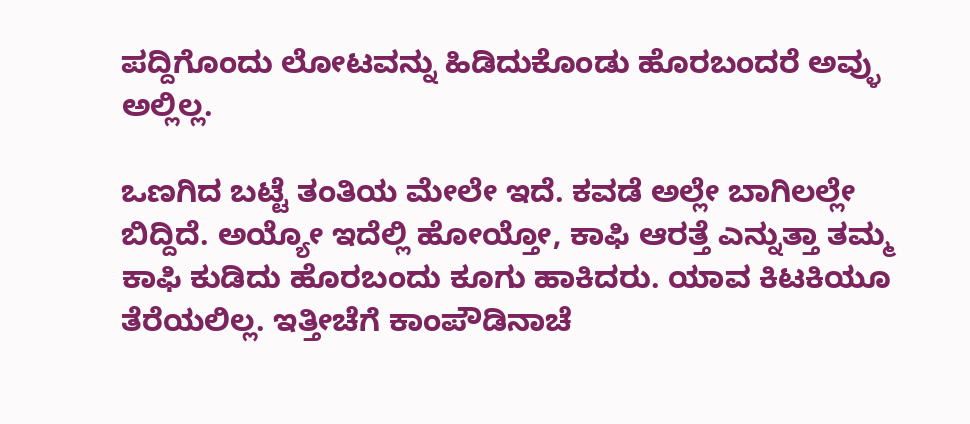ಪದ್ದಿಗೊಂದು ಲೋಟವನ್ನು ಹಿಡಿದುಕೊಂಡು ಹೊರಬಂದರೆ ಅವ್ಳು ಅಲ್ಲಿಲ್ಲ.

ಒಣಗಿದ ಬಟ್ಟೆ ತಂತಿಯ ಮೇಲೇ ಇದೆ. ಕವಡೆ ಅಲ್ಲೇ ಬಾಗಿಲಲ್ಲೇ ಬಿದ್ದಿದೆ. ಅಯ್ಯೋ ಇದೆಲ್ಲಿ ಹೋಯ್ತೋ, ಕಾಫಿ ಆರತ್ತೆ ಎನ್ನುತ್ತಾ ತಮ್ಮ ಕಾಫಿ ಕುಡಿದು ಹೊರಬಂದು ಕೂಗು ಹಾಕಿದರು. ಯಾವ ಕಿಟಕಿಯೂ ತೆರೆಯಲಿಲ್ಲ. ಇತ್ತೀಚೆಗೆ ಕಾಂಪೌಡಿನಾಚೆ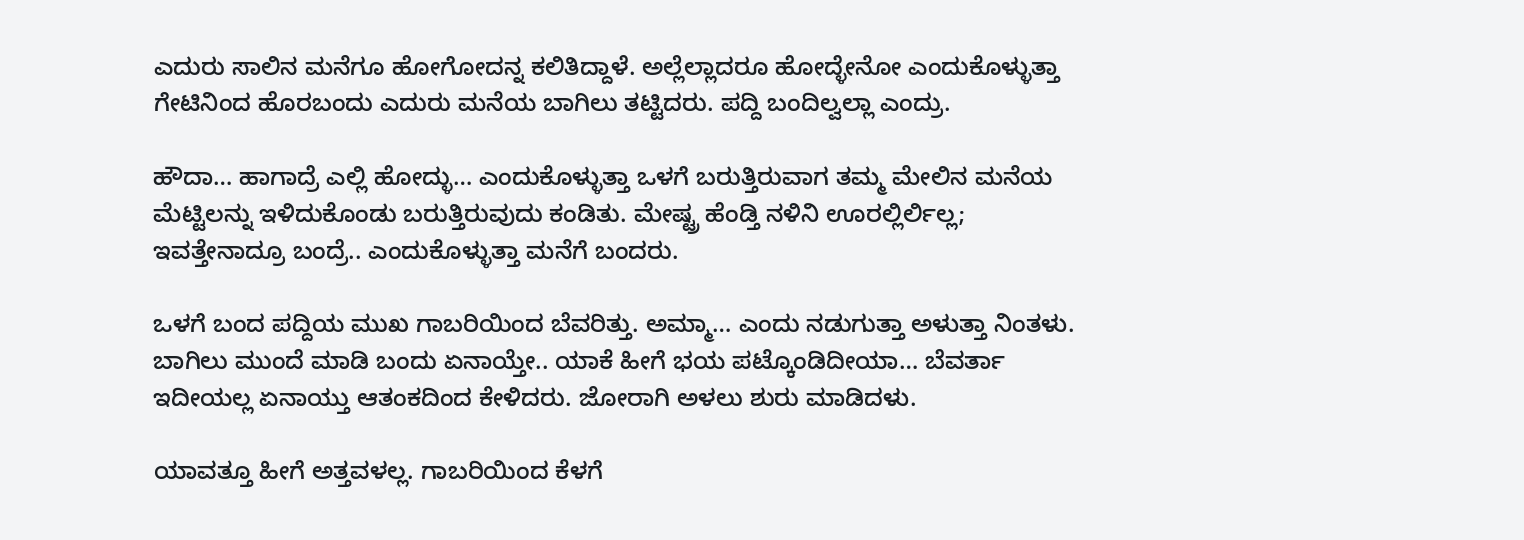ಎದುರು ಸಾಲಿನ ಮನೆಗೂ ಹೋಗೋದನ್ನ ಕಲಿತಿದ್ದಾಳೆ. ಅಲ್ಲೆಲ್ಲಾದರೂ ಹೋದ್ಳೇನೋ ಎಂದುಕೊಳ್ಳುತ್ತಾ ಗೇಟಿನಿಂದ ಹೊರಬಂದು ಎದುರು ಮನೆಯ ಬಾಗಿಲು ತಟ್ಟಿದರು. ಪದ್ದಿ ಬಂದಿಲ್ವಲ್ಲಾ ಎಂದ್ರು.

ಹೌದಾ… ಹಾಗಾದ್ರೆ ಎಲ್ಲಿ ಹೋದ್ಳು… ಎಂದುಕೊಳ್ಳುತ್ತಾ ಒಳಗೆ ಬರುತ್ತಿರುವಾಗ ತಮ್ಮ ಮೇಲಿನ ಮನೆಯ ಮೆಟ್ಟಿಲನ್ನು ಇಳಿದುಕೊಂಡು ಬರುತ್ತಿರುವುದು ಕಂಡಿತು. ಮೇಷ್ಟ್ರ ಹೆಂಡ್ತಿ ನಳಿನಿ ಊರಲ್ಲಿರ್ಲಿಲ್ಲ; ಇವತ್ತೇನಾದ್ರೂ ಬಂದ್ರೆ.. ಎಂದುಕೊಳ್ಳುತ್ತಾ ಮನೆಗೆ ಬಂದರು.

ಒಳಗೆ ಬಂದ ಪದ್ದಿಯ ಮುಖ ಗಾಬರಿಯಿಂದ ಬೆವರಿತ್ತು. ಅಮ್ಮಾ… ಎಂದು ನಡುಗುತ್ತಾ ಅಳುತ್ತಾ ನಿಂತಳು. ಬಾಗಿಲು ಮುಂದೆ ಮಾಡಿ ಬಂದು ಏನಾಯ್ತೇ.. ಯಾಕೆ ಹೀಗೆ ಭಯ ಪಟ್ಕೊಂಡಿದೀಯಾ… ಬೆವರ್ತಾ ಇದೀಯಲ್ಲ ಏನಾಯ್ತು ಆತಂಕದಿಂದ ಕೇಳಿದರು. ಜೋರಾಗಿ ಅಳಲು ಶುರು ಮಾಡಿದಳು.

ಯಾವತ್ತೂ ಹೀಗೆ ಅತ್ತವಳಲ್ಲ. ಗಾಬರಿಯಿಂದ ಕೆಳಗೆ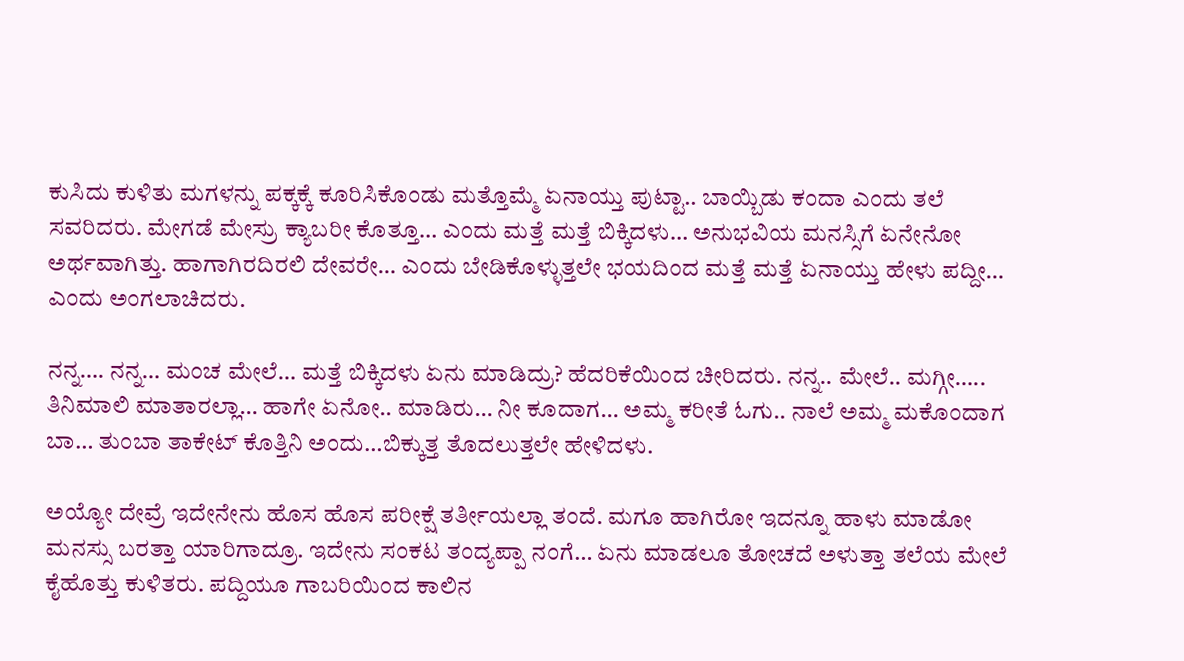ಕುಸಿದು ಕುಳಿತು ಮಗಳನ್ನು ಪಕ್ಕಕ್ಕೆ ಕೂರಿಸಿಕೊಂಡು ಮತ್ತೊಮ್ಮೆ ಏನಾಯ್ತು ಪುಟ್ಟಾ.. ಬಾಯ್ಬಿಡು ಕಂದಾ ಎಂದು ತಲೆ ಸವರಿದರು. ಮೇಗಡೆ ಮೇಸ್ರು ಕ್ಯಾಬರೀ ಕೊತ್ತೂ… ಎಂದು ಮತ್ತೆ ಮತ್ತೆ ಬಿಕ್ಕಿದಳು… ಅನುಭವಿಯ ಮನಸ್ಸಿಗೆ ಏನೇನೋ ಅರ್ಥವಾಗಿತ್ತು. ಹಾಗಾಗಿರದಿರಲಿ ದೇವರೇ… ಎಂದು ಬೇಡಿಕೊಳ್ಳುತ್ತಲೇ ಭಯದಿಂದ ಮತ್ತೆ ಮತ್ತೆ ಏನಾಯ್ತು ಹೇಳು ಪದ್ದೀ… ಎಂದು ಅಂಗಲಾಚಿದರು.

ನನ್ನ…. ನನ್ನ… ಮಂಚ ಮೇಲೆ… ಮತ್ತೆ ಬಿಕ್ಕಿದಳು ಏನು ಮಾಡಿದ್ರು? ಹೆದರಿಕೆಯಿಂದ ಚೀರಿದರು. ನನ್ನ.. ಮೇಲೆ.. ಮಗ್ಗೀ….. ತಿನಿಮಾಲಿ ಮಾತಾರಲ್ಲಾ… ಹಾಗೇ ಏನೋ.. ಮಾಡಿರು… ನೀ ಕೂದಾಗ… ಅಮ್ಮ ಕರೀತೆ ಓಗು.. ನಾಲೆ ಅಮ್ಮ ಮಕೊಂದಾಗ ಬಾ… ತುಂಬಾ ತಾಕೇಟ್ ಕೊತ್ತಿನಿ ಅಂದು…ಬಿಕ್ಕುತ್ತ ತೊದಲುತ್ತಲೇ ಹೇಳಿದಳು.

ಅಯ್ಯೋ ದೇವ್ರೆ ಇದೇನೇನು ಹೊಸ ಹೊಸ ಪರೀಕ್ಷೆ ತರ್ತೀಯಲ್ಲಾ ತಂದೆ. ಮಗೂ ಹಾಗಿರೋ ಇದನ್ನೂ ಹಾಳು ಮಾಡೋ ಮನಸ್ಸು ಬರತ್ತಾ ಯಾರಿಗಾದ್ರೂ. ಇದೇನು ಸಂಕಟ ತಂದ್ಯಪ್ಪಾ ನಂಗೆ… ಏನು ಮಾಡಲೂ ತೋಚದೆ ಅಳುತ್ತಾ ತಲೆಯ ಮೇಲೆ ಕೈಹೊತ್ತು ಕುಳಿತರು. ಪದ್ದಿಯೂ ಗಾಬರಿಯಿಂದ ಕಾಲಿನ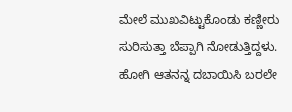ಮೇಲೆ ಮುಖವಿಟ್ಟುಕೊಂಡು ಕಣ್ಣೀರು ಸುರಿಸುತ್ತಾ ಬೆಪ್ಪಾಗಿ ನೋಡುತ್ತಿದ್ದಳು. ಹೋಗಿ ಆತನನ್ನ ದಬಾಯಿಸಿ ಬರಲೇ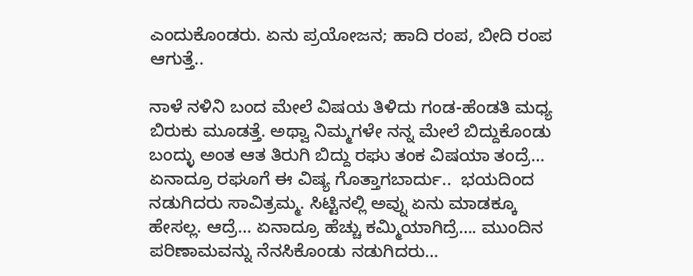ಎಂದುಕೊಂಡರು. ಏನು ಪ್ರಯೋಜನ; ಹಾದಿ ರಂಪ, ಬೀದಿ ರಂಪ ಆಗುತ್ತೆ..

ನಾಳೆ ನಳಿನಿ ಬಂದ ಮೇಲೆ ವಿಷಯ ತಿಳಿದು ಗಂಡ-ಹೆಂಡತಿ ಮಧ್ಯ ಬಿರುಕು ಮೂಡತ್ತೆ. ಅಥ್ವಾ ನಿಮ್ಮಗಳೇ ನನ್ನ ಮೇಲೆ ಬಿದ್ದುಕೊಂಡು ಬಂದ್ಳು ಅಂತ ಆತ ತಿರುಗಿ ಬಿದ್ದು ರಘು ತಂಕ ವಿಷಯಾ ತಂದ್ರೆ… ಏನಾದ್ರೂ ರಘೂಗೆ ಈ ವಿಷ್ಯ ಗೊತ್ತಾಗಬಾರ್ದು..  ಭಯದಿಂದ ನಡುಗಿದರು ಸಾವಿತ್ರಮ್ಮ. ಸಿಟ್ಟಿನಲ್ಲಿ ಅವ್ನು ಏನು ಮಾಡಕ್ಕೂ ಹೇಸಲ್ಲ. ಆದ್ರೆ… ಏನಾದ್ರೂ ಹೆಚ್ಚು ಕಮ್ಮಿಯಾಗಿದ್ರೆ…. ಮುಂದಿನ ಪರಿಣಾಮವನ್ನು ನೆನಸಿಕೊಂಡು ನಡುಗಿದರು…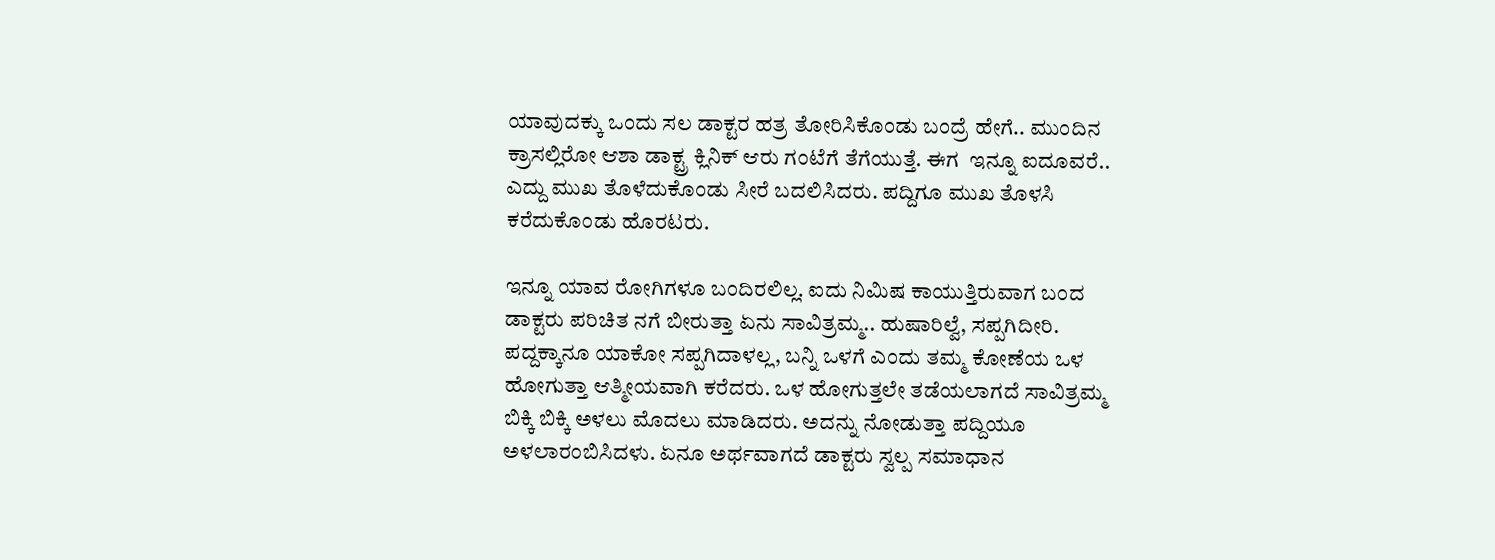ಯಾವುದಕ್ಕು ಒಂದು ಸಲ ಡಾಕ್ಟರ ಹತ್ರ ತೋರಿಸಿಕೊಂಡು ಬಂದ್ರೆ ಹೇಗೆ.. ಮುಂದಿನ ಕ್ರಾಸಲ್ಲಿರೋ ಆಶಾ ಡಾಕ್ಟ್ರ ಕ್ಲಿನಿಕ್ ಆರು ಗಂಟೆಗೆ ತೆಗೆಯುತ್ತೆ. ಈಗ  ಇನ್ನೂ ಐದೂವರೆ.. ಎದ್ದು ಮುಖ ತೊಳೆದುಕೊಂಡು ಸೀರೆ ಬದಲಿಸಿದರು. ಪದ್ದಿಗೂ ಮುಖ ತೊಳಸಿ ಕರೆದುಕೊಂಡು ಹೊರಟರು.

ಇನ್ನೂ ಯಾವ ರೋಗಿಗಳೂ ಬಂದಿರಲಿಲ್ಲ. ಐದು ನಿಮಿಷ ಕಾಯುತ್ತಿರುವಾಗ ಬಂದ ಡಾಕ್ಟರು ಪರಿಚಿತ ನಗೆ ಬೀರುತ್ತಾ ಏನು ಸಾವಿತ್ರಮ್ಮ.. ಹುಷಾರಿಲ್ವೆ, ಸಪ್ಪಗಿದೀರಿ. ಪದ್ದಕ್ಕಾನೂ ಯಾಕೋ ಸಪ್ಪಗಿದಾಳಲ್ಲ, ಬನ್ನಿ ಒಳಗೆ ಎಂದು ತಮ್ಮ ಕೋಣೆಯ ಒಳ ಹೋಗುತ್ತಾ ಆತ್ಮೀಯವಾಗಿ ಕರೆದರು. ಒಳ ಹೋಗುತ್ತಲೇ ತಡೆಯಲಾಗದೆ ಸಾವಿತ್ರಮ್ಮ ಬಿಕ್ಕಿ ಬಿಕ್ಕಿ ಅಳಲು ಮೊದಲು ಮಾಡಿದರು. ಅದನ್ನು ನೋಡುತ್ತಾ ಪದ್ದಿಯೂ ಅಳಲಾರಂಬಿಸಿದಳು. ಏನೂ ಅರ್ಥವಾಗದೆ ಡಾಕ್ಟರು ಸ್ವಲ್ಪ ಸಮಾಧಾನ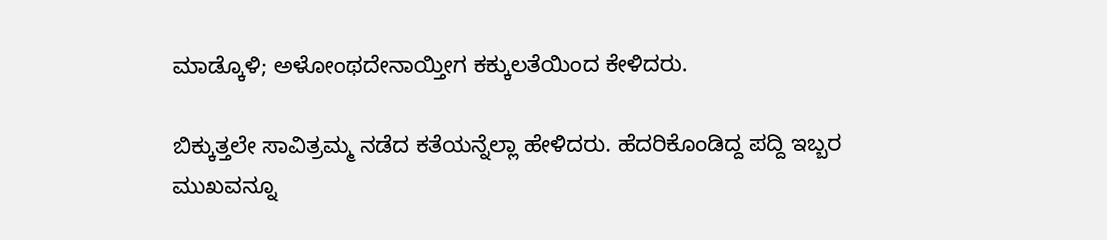ಮಾಡ್ಕೊಳಿ; ಅಳೋಂಥದೇನಾಯ್ತೀಗ ಕಕ್ಕುಲತೆಯಿಂದ ಕೇಳಿದರು.

ಬಿಕ್ಕುತ್ತಲೇ ಸಾವಿತ್ರಮ್ಮ ನಡೆದ ಕತೆಯನ್ನೆಲ್ಲಾ ಹೇಳಿದರು. ಹೆದರಿಕೊಂಡಿದ್ದ ಪದ್ದಿ ಇಬ್ಬರ ಮುಖವನ್ನೂ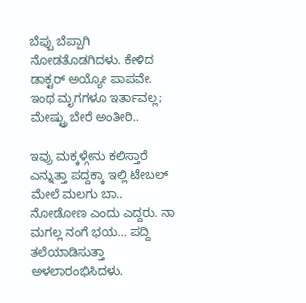ಬೆಪ್ಪು ಬೆಪ್ಪಾಗಿ ನೋಡತೊಡಗಿದಳು. ಕೇಳಿದ ಡಾಕ್ಟರ್ ಅಯ್ಯೋ ಪಾಪವೇ. ಇಂಥ ಮೃಗಗಳೂ ಇರ್ತಾವಲ್ಲ; ಮೇಷ್ಟ್ರು ಬೇರೆ ಅಂತೀರಿ..

ಇವ್ರು ಮಕ್ಕಳ್ಗೇನು ಕಲಿಸ್ತಾರೆ ಎನ್ನುತ್ತಾ ಪದ್ದಕ್ಕಾ ಇಲ್ಲಿ ಟೇಬಲ್ ಮೇಲೆ ಮಲಗು ಬಾ.. ನೋಡೋಣ ಎಂದು ಎದ್ದರು. ನಾ ಮಗಲ್ಲ ನಂಗೆ ಭಯ… ಪದ್ದಿ ತಲೆಯಾಡಿಸುತ್ತಾ ಅಳಲಾರಂಭಿಸಿದಳು.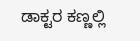ಡಾಕ್ಟರ ಕಣ್ಣಲ್ಲಿ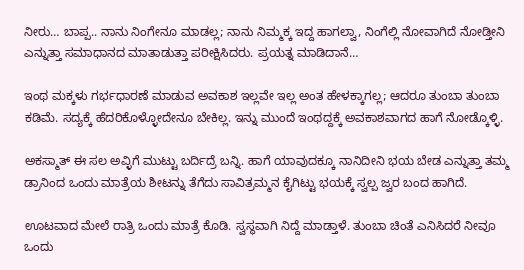ನೀರು… ಬಾಪ್ಪ.. ನಾನು ನಿಂಗೇನೂ ಮಾಡಲ್ಲ; ನಾನು ನಿಮ್ಮಕ್ಕ ಇದ್ದ ಹಾಗಲ್ವಾ, ನಿಂಗೆಲ್ಲಿ ನೋವಾಗಿದೆ ನೋಡ್ತೀನಿ ಎನ್ನುತ್ತಾ ಸಮಾಧಾನದ ಮಾತಾಡುತ್ತಾ ಪರೀಕ್ಷಿಸಿದರು. ಪ್ರಯತ್ನ ಮಾಡಿದಾನೆ…

ಇಂಥ ಮಕ್ಕಳು ಗರ್ಭಧಾರಣೆ ಮಾಡುವ ಅವಕಾಶ ಇಲ್ಲವೇ ಇಲ್ಲ ಅಂತ ಹೇಳಕ್ಕಾಗಲ್ಲ; ಆದರೂ ತುಂಬಾ ತುಂಬಾ ಕಡಿಮೆ. ಸದ್ಯಕ್ಕೆ ಹೆದರಿಕೊಳ್ಳೋದೇನೂ ಬೇಕಿಲ್ಲ. ಇನ್ನು ಮುಂದೆ ಇಂಥದ್ದಕ್ಕೆ ಅವಕಾಶವಾಗದ ಹಾಗೆ ನೋಡ್ಕೊಳ್ಳಿ.

ಅಕಸ್ಮಾತ್ ಈ ಸಲ ಅವ್ಳಿಗೆ ಮುಟ್ಟು ಬರ್ದಿದ್ರೆ ಬನ್ನಿ. ಹಾಗೆ ಯಾವುದಕ್ಕೂ ನಾನಿದೀನಿ ಭಯ ಬೇಡ ಎನ್ನುತ್ತಾ ತಮ್ಮ ಡ್ರಾನಿಂದ ಒಂದು ಮಾತ್ರೆಯ ಶೀಟನ್ನು ತೆಗೆದು ಸಾವಿತ್ರಮ್ಮನ ಕೈಗಿಟ್ಟು ಭಯಕ್ಕೆ ಸ್ವಲ್ಪ ಜ್ವರ ಬಂದ ಹಾಗಿದೆ.

ಊಟವಾದ ಮೇಲೆ ರಾತ್ರಿ ಒಂದು ಮಾತ್ರೆ ಕೊಡಿ. ಸ್ವಸ್ಥವಾಗಿ ನಿದ್ದೆ ಮಾಡ್ತಾಳೆ. ತುಂಬಾ ಚಿಂತೆ ಎನಿಸಿದರೆ ನೀವೂ ಒಂದು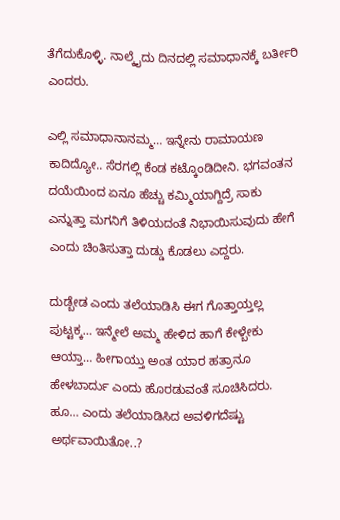ತೆಗೆದುಕೊಳ್ಳಿ. ನಾಲ್ಕೈದು ದಿನದಲ್ಲಿ ಸಮಾಧಾನಕ್ಕೆ ಬರ್ತೀರಿ ಎಂದರು.

ಎಲ್ಲಿ ಸಮಾಧಾನಾನಮ್ಮ… ಇನ್ನೇನು ರಾಮಾಯಣ ಕಾದಿದ್ಯೋ.. ಸೆರಗಲ್ಲಿ ಕೆಂಡ ಕಟ್ಕೊಂಡಿದೀನಿ. ಭಗವಂತನ ದಯೆಯಿಂದ ಏನೂ ಹೆಚ್ಚು ಕಮ್ಮಿಯಾಗ್ದಿದ್ರೆ ಸಾಕು ಎನ್ನುತ್ತಾ ಮಗನಿಗೆ ತಿಳಿಯದಂತೆ ನಿಭಾಯಿಸುವುದು ಹೇಗೆ ಎಂದು ಚಿಂತಿಸುತ್ತಾ ದುಡ್ಡು ಕೊಡಲು ಎದ್ದರು.

ದುಡ್ಬೇಡ ಎಂದು ತಲೆಯಾಡಿಸಿ ಈಗ ಗೊತ್ತಾಯ್ತಲ್ಲ ಪುಟ್ಟಕ್ಕ… ಇನ್ಮೇಲೆ ಅಮ್ಮ ಹೇಳಿದ ಹಾಗೆ ಕೇಳ್ಬೇಕು ಆಯ್ತಾ… ಹೀಗಾಯ್ತು ಅಂತ ಯಾರ ಹತ್ರಾನೂ ಹೇಳಬಾರ್ದು ಎಂದು ಹೊರಡುವಂತೆ ಸೂಚಿಸಿದರು. ಹೂ… ಎಂದು ತಲೆಯಾಡಿಸಿದ ಅವಳಿಗದೆಷ್ಟು ಅರ್ಥವಾಯಿತೋ..?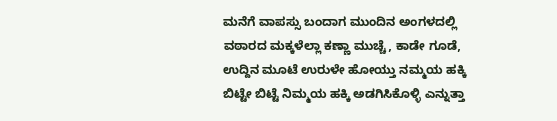ಮನೆಗೆ ವಾಪಸ್ಸು ಬಂದಾಗ ಮುಂದಿನ ಅಂಗಳದಲ್ಲಿ ವಠಾರದ ಮಕ್ಕಳೆಲ್ಲಾ ಕಣ್ಣಾ ಮುಚ್ಚೆ, ಕಾಡೇ ಗೂಡೆ, ಉದ್ದಿನ ಮೂಟೆ ಉರುಳೇ ಹೋಯ್ತು ನಮ್ಮಯ ಹಕ್ಕಿ ಬಿಟ್ಟೇ ಬಿಟ್ಟೆ ನಿಮ್ಮಯ ಹಕ್ಕಿ ಅಡಗಿಸಿಕೊಳ್ಳಿ ಎನ್ನುತ್ತಾ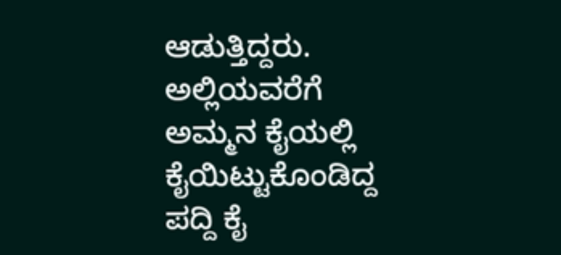ಆಡುತ್ತಿದ್ದರು. ಅಲ್ಲಿಯವರೆಗೆ ಅಮ್ಮನ ಕೈಯಲ್ಲಿ ಕೈಯಿಟ್ಟುಕೊಂಡಿದ್ದ ಪದ್ದಿ ಕೈ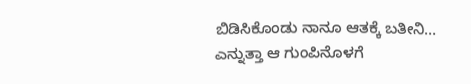ಬಿಡಿಸಿಕೊಂಡು ನಾನೂ ಆತಕ್ಕೆ ಬತೀನಿ… ಎನ್ನುತ್ತಾ ಆ ಗುಂಪಿನೊಳಗೆ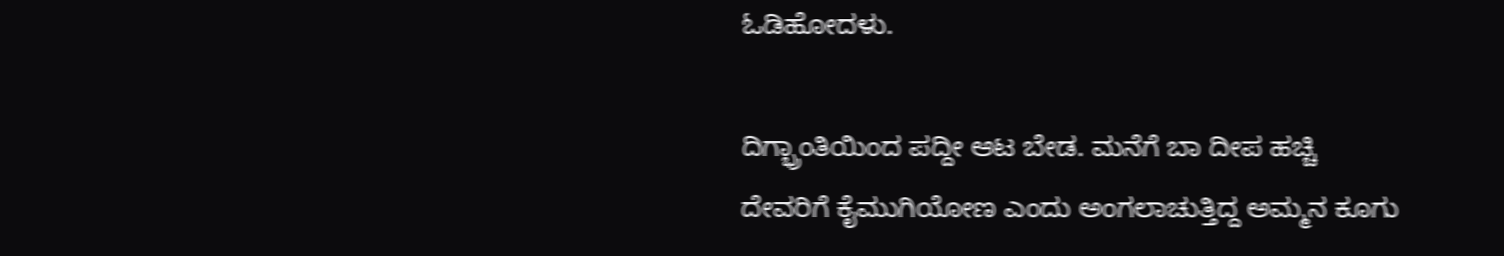ಓಡಿಹೋದಳು.

ದಿಗ್ಭ್ರಾಂತಿಯಿಂದ ಪದ್ದೀ ಆಟ ಬೇಡ. ಮನೆಗೆ ಬಾ ದೀಪ ಹಚ್ಚಿ ದೇವರಿಗೆ ಕೈಮುಗಿಯೋಣ ಎಂದು ಅಂಗಲಾಚುತ್ತಿದ್ದ ಅಮ್ಮನ ಕೂಗು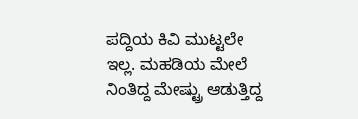ಪದ್ದಿಯ ಕಿವಿ ಮುಟ್ಟಲೇ ಇಲ್ಲ. ಮಹಡಿಯ ಮೇಲೆ ನಿಂತಿದ್ದ ಮೇಷ್ಟ್ರು ಆಡುತ್ತಿದ್ದ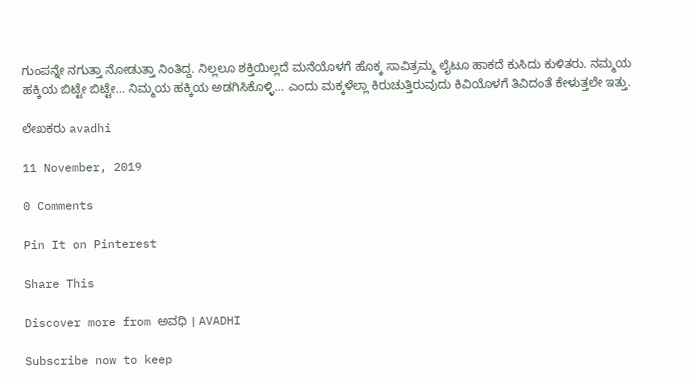ಗುಂಪನ್ನೇ ನಗುತ್ತಾ ನೋಡುತ್ತಾ ನಿಂತಿದ್ದ. ನಿಲ್ಲಲೂ ಶಕ್ತಿಯಿಲ್ಲದೆ ಮನೆಯೊಳಗೆ ಹೊಕ್ಕ ಸಾವಿತ್ರಮ್ಮ ಲೈಟೂ ಹಾಕದೆ ಕುಸಿದು ಕುಳಿತರು. ನಮ್ಮಯ ಹಕ್ಕಿಯ ಬಿಟ್ಟೇ ಬಿಟ್ಟೇ… ನಿಮ್ಮಯ ಹಕ್ಕಿಯ ಅಡಗಿಸಿಕೊಳ್ಳಿ… ಎಂದು ಮಕ್ಕಳೆಲ್ಲಾ ಕಿರುಚುತ್ತಿರುವುದು ಕಿವಿಯೊಳಗೆ ತಿವಿದಂತೆ ಕೇಳುತ್ತಲೇ ಇತ್ತು.

ಲೇಖಕರು avadhi

11 November, 2019

0 Comments

Pin It on Pinterest

Share This

Discover more from ಅವಧಿ । AVADHI

Subscribe now to keep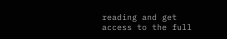reading and get access to the full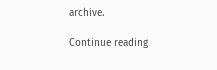archive.

Continue reading